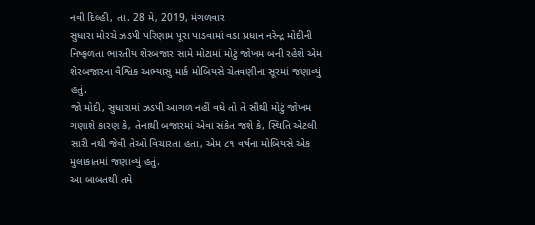નવી દિલ્હી, તા. 28 મે, 2019, મંગળવાર
સુધારા મોરચે ઝડપી પરિણામ પૂરા પાડવામાં વડા પ્રધાન નરેન્દ્ર મોદીની નિષ્ફળતા ભારતીય શેરબજાર સામે મોટામાં મોટું જોખમ બની રહેશે એમ શેરબજારના વૈશ્વિક અભ્યાસુ માર્ક મોબિયસે ચેતવણીના સૂરમાં જણાવ્યું હતું.
જો મોદી, સુધારામાં ઝડપી આગળ નહીં વધે તો તે સૌથી મોટું જોખમ ગણાશે કારણ કે, તેનાથી બજારમાં એવા સંકેત જશે કે, સ્થિતિ એટલી સારી નથી જેવી તેઓ વિચારતા હતા, એમ ૮૧ વર્ષના મોબિયસે એક મુલાકાતમાં જણાવ્યું હતું.
આ બાબતથી તમે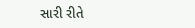સારી રીતે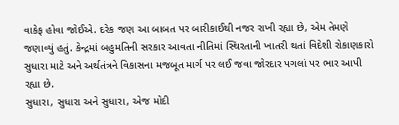વાકેફ હોવા જોઈએ. દરેક જણ આ બાબત પર બારીકાઈથી નજર રાખી રહ્યા છે, એમ તેમણે જણાવ્યું હતું. કેન્દ્રમાં બહુમતિની સરકાર આવતા નીતિમાં સ્થિરતાની ખાતરી થતાં વિદેશી રોકાણકારો સુધારા માટે અને અર્થતંત્રને વિકાસના મજબૂત માર્ગ પર લઈ જવા જોરદાર પગલાં પર ભાર આપી રહ્યા છે.
સુધારા, સુધારા અને સુધારા, એજ મોદી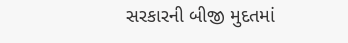સરકારની બીજી મુદતમાં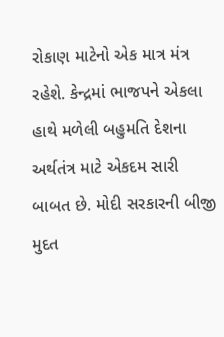રોકાણ માટેનો એક માત્ર મંત્ર રહેશે. કેન્દ્રમાં ભાજપને એકલા હાથે મળેલી બહુમતિ દેશના અર્થતંત્ર માટે એકદમ સારી બાબત છે. મોદી સરકારની બીજી મુદત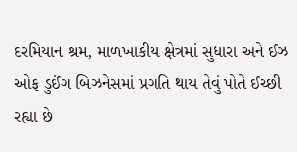દરમિયાન શ્રમ, માળખાકીય ક્ષેત્રમાં સુધારા અને ઈઝ ઓફ ડુઈંગ બિઝનેસમાં પ્રગતિ થાય તેવું પોતે ઈચ્છી રહ્યા છે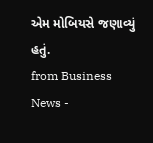એમ મોબિયસે જણાવ્યું હતું.
from Business News -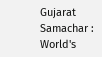Gujarat Samachar : World's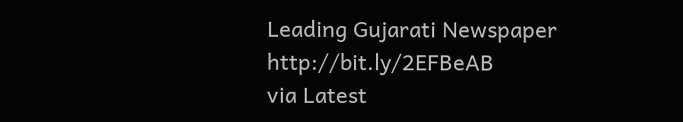Leading Gujarati Newspaper http://bit.ly/2EFBeAB
via Latest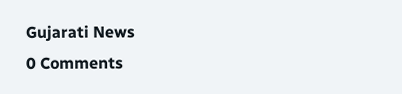Gujarati News
0 Comments